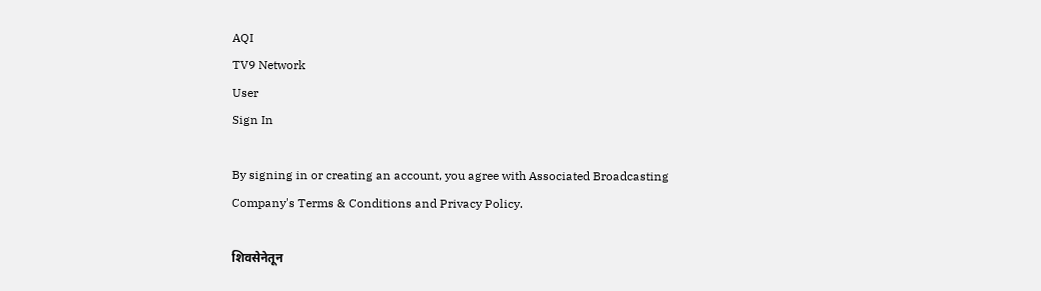AQI
TV9 Network
User
Sign In

By signing in or creating an account, you agree with Associated Broadcasting Company's Terms & Conditions and Privacy Policy.

शिवसेनेतून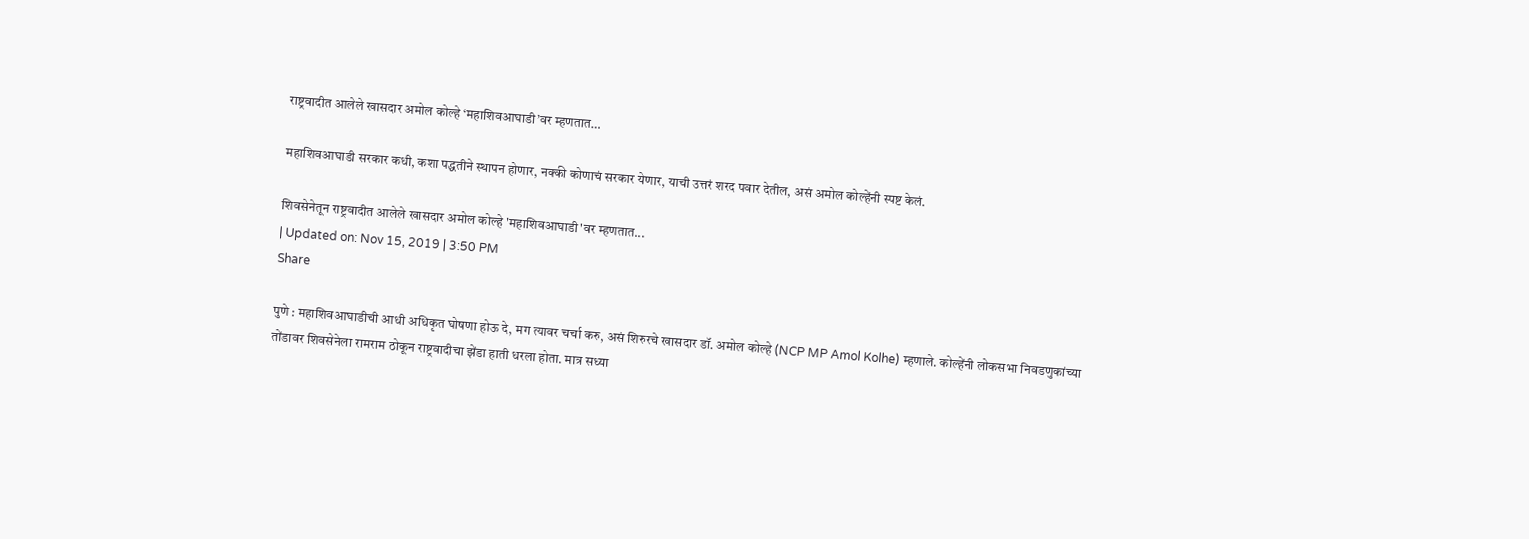राष्ट्रवादीत आलेले खासदार अमोल कोल्हे ‘महाशिवआघाडी’वर म्हणतात…

महाशिवआघाडी सरकार कधी, कशा पद्धतीने स्थापन होणार, नक्की कोणाचं सरकार येणार, याची उत्तरं शरद पवार देतील, असं अमोल कोल्हेंनी स्पष्ट केलं.

शिवसेनेतून राष्ट्रवादीत आलेले खासदार अमोल कोल्हे 'महाशिवआघाडी'वर म्हणतात...
| Updated on: Nov 15, 2019 | 3:50 PM
Share

पुणे : महाशिवआघाडीची आधी अधिकृत घोषणा होऊ दे, मग त्यावर चर्चा करु, असं शिरुरचे खासदार डॉ. अमोल कोल्हे (NCP MP Amol Kolhe) म्हणाले. कोल्हेंनी लोकसभा निवडणुकांच्या तोंडावर शिवसेनेला रामराम ठोकून राष्ट्रवादीचा झेंडा हाती धरला होता. मात्र सध्या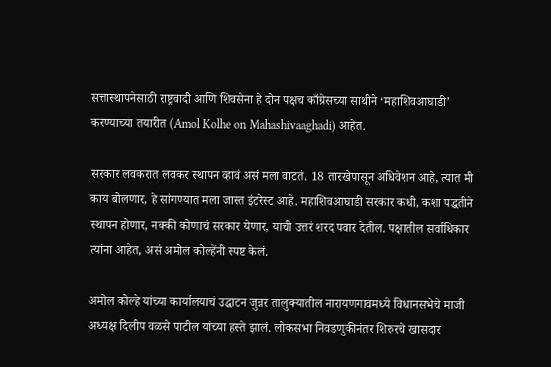सत्तास्थापनेसाठी राष्ट्रवादी आणि शिवसेना हे दोन पक्षच काँग्रेसच्या साथीने ‘महाशिवआघाडी’ करण्याच्या तयारीत (Amol Kolhe on Mahashivaaghadi) आहेत.

सरकार लवकरात लवकर स्थापन व्हावं असं मला वाटतं. 18 तारखेपासून अधिवेशन आहे, त्यात मी काय बोलणार, हे सांगण्यात मला जास्त इंटरेस्ट आहे. महाशिवआघाडी सरकार कधी, कशा पद्धतीने स्थापन होणार, नक्की कोणाचं सरकार येणार, याची उत्तरं शरद पवार देतील. पक्षातील सर्वाधिकार त्यांना आहेत, असं अमोल कोल्हेंनी स्पष्ट केलं.

अमोल कोल्हे यांच्या कार्यालयाचं उद्घाटन जुन्नर तालुक्यातील नारायणगावमध्ये विधानसभेचे माजी अध्यक्ष दिलीप वळसे पाटील यांच्या हस्ते झालं. लोकसभा निवडणुकीनंतर शिरुरचे खासदार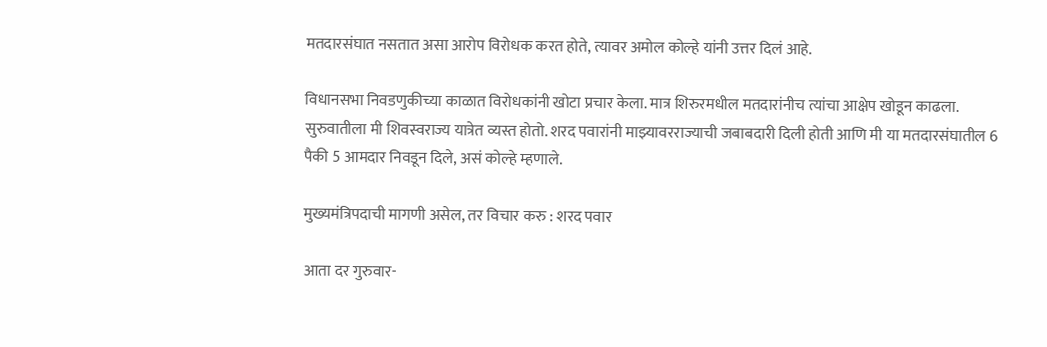मतदारसंघात नसतात असा आरोप विरोधक करत होते, त्यावर अमोल कोल्हे यांनी उत्तर दिलं आहे.

विधानसभा निवडणुकीच्या काळात विरोधकांनी खोटा प्रचार केला. मात्र शिरुरमधील मतदारांनीच त्यांचा आक्षेप खोडून काढला. सुरुवातीला मी शिवस्वराज्य यात्रेत व्यस्त होतो. शरद पवारांनी माझ्यावरराज्याची जबाबदारी दिली होती आणि मी या मतदारसंघातील 6 पैकी 5 आमदार निवडून दिले, असं कोल्हे म्हणाले.

मुख्यमंत्रिपदाची मागणी असेल, तर विचार करु : शरद पवार

आता दर गुरुवार-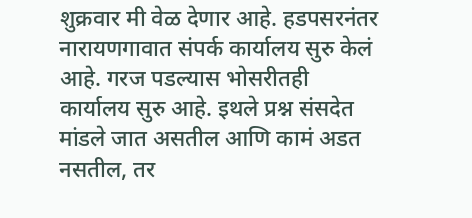शुक्रवार मी वेळ देणार आहे. हडपसरनंतर नारायणगावात संपर्क कार्यालय सुरु केलं आहे. गरज पडल्यास भोसरीतही कार्यालय सुरु आहे. इथले प्रश्न संसदेत मांडले जात असतील आणि कामं अडत नसतील, तर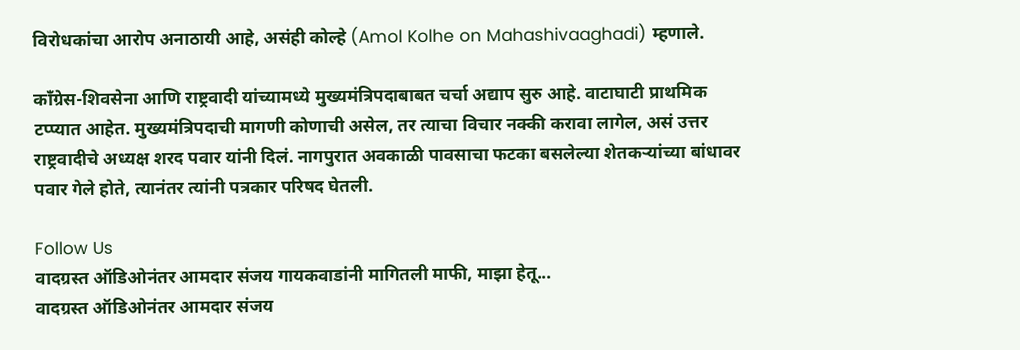विरोधकांचा आरोप अनाठायी आहे, असंही कोल्हे (Amol Kolhe on Mahashivaaghadi) म्हणाले.

काँग्रेस-शिवसेना आणि राष्ट्रवादी यांच्यामध्ये मुख्यमंत्रिपदाबाबत चर्चा अद्याप सुरु आहे. वाटाघाटी प्राथमिक टप्प्यात आहेत. मुख्यमंत्रिपदाची मागणी कोणाची असेल, तर त्याचा विचार नक्की करावा लागेल, असं उत्तर राष्ट्रवादीचे अध्यक्ष शरद पवार यांनी दिलं. नागपुरात अवकाळी पावसाचा फटका बसलेल्या शेतकऱ्यांच्या बांधावर पवार गेले होते, त्यानंतर त्यांनी पत्रकार परिषद घेतली.

Follow Us
वादग्रस्त ऑडिओनंतर आमदार संजय गायकवाडांनी मागितली माफी, माझा हेतू...
वादग्रस्त ऑडिओनंतर आमदार संजय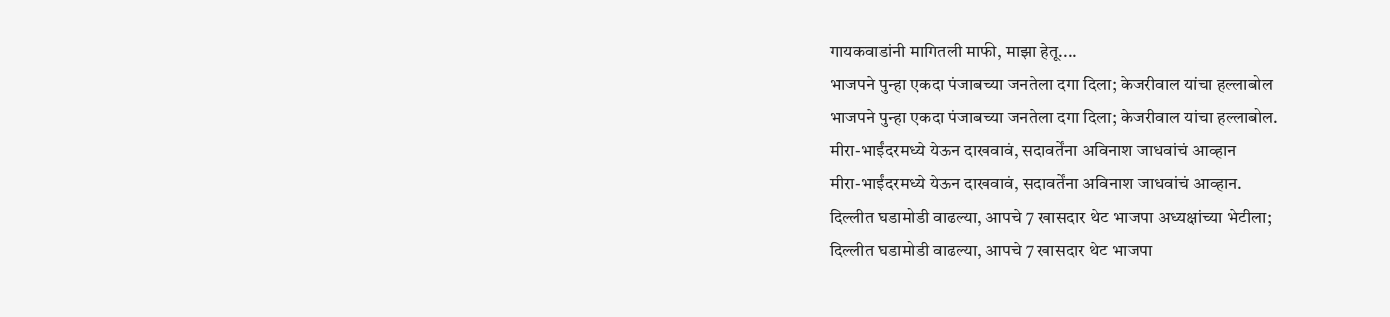गायकवाडांनी मागितली माफी, माझा हेतू....
भाजपने पुन्हा एकदा पंजाबच्या जनतेला दगा दिला; केजरीवाल यांचा हल्लाबोल
भाजपने पुन्हा एकदा पंजाबच्या जनतेला दगा दिला; केजरीवाल यांचा हल्लाबोल.
मीरा-भाईंदरमध्ये येऊन दाखवावं, सदावर्तेंना अविनाश जाधवांचं आव्हान
मीरा-भाईंदरमध्ये येऊन दाखवावं, सदावर्तेंना अविनाश जाधवांचं आव्हान.
दिल्लीत घडामोडी वाढल्या, आपचे 7 खासदार थेट भाजपा अध्यक्षांच्या भेटीला;
दिल्लीत घडामोडी वाढल्या, आपचे 7 खासदार थेट भाजपा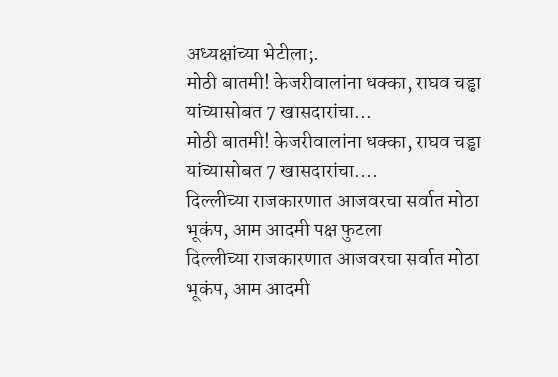अध्यक्षांच्या भेटीला;.
मोठी बातमी! केजरीवालांना धक्का, राघव चड्ढा यांच्यासोबत 7 खासदारांचा...
मोठी बातमी! केजरीवालांना धक्का, राघव चड्ढा यांच्यासोबत 7 खासदारांचा....
दिल्लीच्या राजकारणात आजवरचा सर्वात मोठा भूकंप, आम आदमी पक्ष फुटला
दिल्लीच्या राजकारणात आजवरचा सर्वात मोठा भूकंप, आम आदमी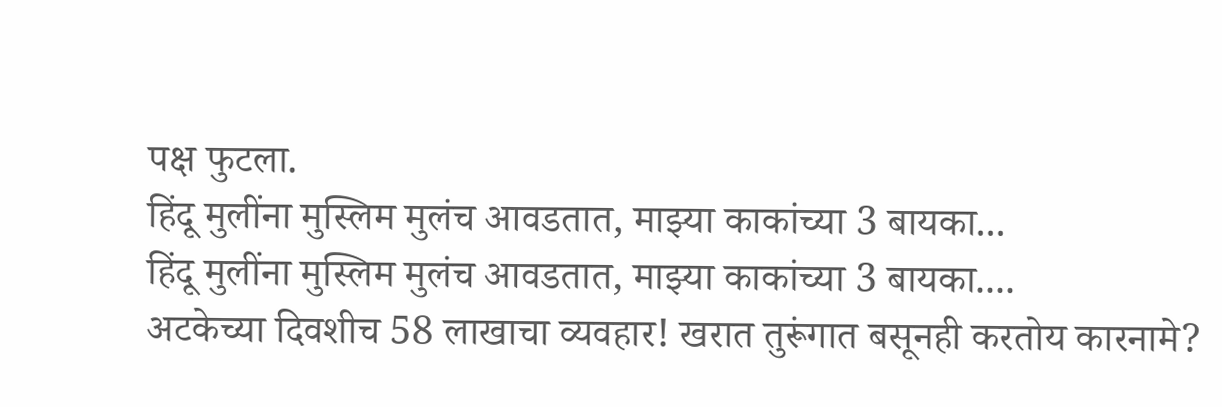पक्ष फुटला.
हिंदू मुलींना मुस्लिम मुलंच आवडतात, माझ्या काकांच्या 3 बायका...
हिंदू मुलींना मुस्लिम मुलंच आवडतात, माझ्या काकांच्या 3 बायका....
अटकेच्या दिवशीच 58 लाखाचा व्यवहार! खरात तुरूंगात बसूनही करतोय कारनामे?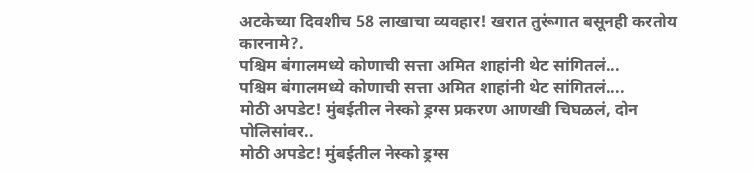अटकेच्या दिवशीच 58 लाखाचा व्यवहार! खरात तुरूंगात बसूनही करतोय कारनामे?.
पश्चिम बंगालमध्ये कोणाची सत्ता अमित शाहांनी थेट सांगितलं...
पश्चिम बंगालमध्ये कोणाची सत्ता अमित शाहांनी थेट सांगितलं....
मोठी अपडेट! मुंबईतील नेस्को ड्रग्स प्रकरण आणखी चिघळलं, दोन पोलिसांवर..
मोठी अपडेट! मुंबईतील नेस्को ड्रग्स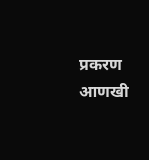प्रकरण आणखी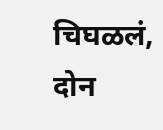चिघळलं, दोन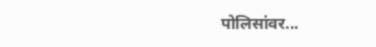पोलिसांवर...